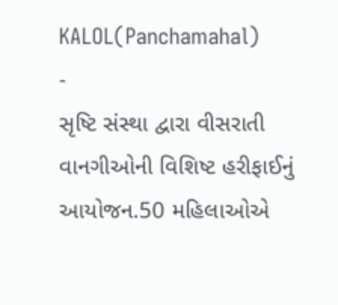KALOL(Panchamahal)
-
સૃષ્ટિ સંસ્થા દ્વારા વીસરાતી વાનગીઓની વિશિષ્ટ હરીફાઈનું આયોજન.50 મહિલાઓએ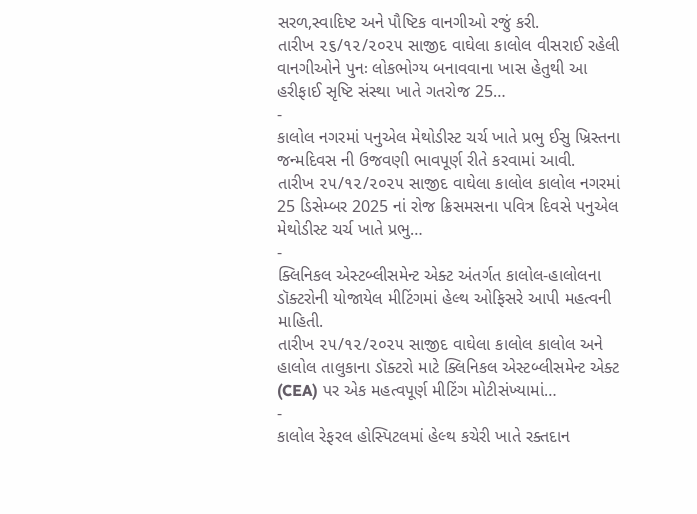સરળ,સ્વાદિષ્ટ અને પૌષ્ટિક વાનગીઓ રજું કરી.
તારીખ ૨૬/૧૨/૨૦૨૫ સાજીદ વાઘેલા કાલોલ વીસરાઈ રહેલી વાનગીઓને પુનઃ લોકભોગ્ય બનાવવાના ખાસ હેતુથી આ હરીફાઈ સૃષ્ટિ સંસ્થા ખાતે ગતરોજ 25…
-
કાલોલ નગરમાં પનુએલ મેથોડીસ્ટ ચર્ચ ખાતે પ્રભુ ઈસુ ખ્રિસ્તના જન્મદિવસ ની ઉજવણી ભાવપૂર્ણ રીતે કરવામાં આવી.
તારીખ ૨૫/૧૨/૨૦૨૫ સાજીદ વાઘેલા કાલોલ કાલોલ નગરમાં 25 ડિસેમ્બર 2025 નાં રોજ ક્રિસમસના પવિત્ર દિવસે પનુએલ મેથોડીસ્ટ ચર્ચ ખાતે પ્રભુ…
-
ક્લિનિકલ એસ્ટબ્લીસમેન્ટ એક્ટ અંતર્ગત કાલોલ-હાલોલના ડૉક્ટરોની યોજાયેલ મીટિંગમાં હેલ્થ ઓફિસરે આપી મહત્વની માહિતી.
તારીખ ૨૫/૧૨/૨૦૨૫ સાજીદ વાઘેલા કાલોલ કાલોલ અને હાલોલ તાલુકાના ડૉક્ટરો માટે ક્લિનિકલ એસ્ટબ્લીસમેન્ટ એક્ટ (CEA) પર એક મહત્વપૂર્ણ મીટિંગ મોટીસંખ્યામાં…
-
કાલોલ રેફરલ હોસ્પિટલમાં હેલ્થ કચેરી ખાતે રક્તદાન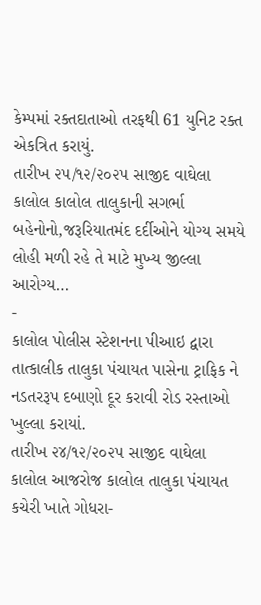કેમ્પમાં રક્તદાતાઓ તરફથી 61 યુનિટ રક્ત એકત્રિત કરાયું.
તારીખ ૨૫/૧૨/૨૦૨૫ સાજીદ વાઘેલા કાલોલ કાલોલ તાલુકાની સગર્ભા બહેનોનો,જરૂરિયાતમંદ દર્દીઓને યોગ્ય સમયે લોહી મળી રહે તે માટે મુખ્ય જીલ્લા આરોગ્ય…
-
કાલોલ પોલીસ સ્ટેશનના પીઆઇ દ્વારા તાત્કાલીક તાલુકા પંચાયત પાસેના ટ્રાફિક ને નડતરરૂપ દબાણો દૂર કરાવી રોડ રસ્તાઓ ખુલ્લા કરાયાં.
તારીખ ૨૪/૧૨/૨૦૨૫ સાજીદ વાઘેલા કાલોલ આજરોજ કાલોલ તાલુકા પંચાયત કચેરી ખાતે ગોધરા-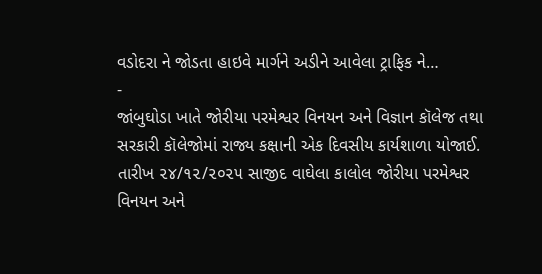વડોદરા ને જોડતા હાઇવે માર્ગને અડીને આવેલા ટ્રાફિક ને…
-
જાંબુઘોડા ખાતે જોરીયા પરમેશ્વર વિનયન અને વિજ્ઞાન કૉલેજ તથા સરકારી કૉલેજોમાં રાજ્ય કક્ષાની એક દિવસીય કાર્યશાળા યોજાઈ.
તારીખ ૨૪/૧૨/૨૦૨૫ સાજીદ વાઘેલા કાલોલ જોરીયા પરમેશ્વર વિનયન અને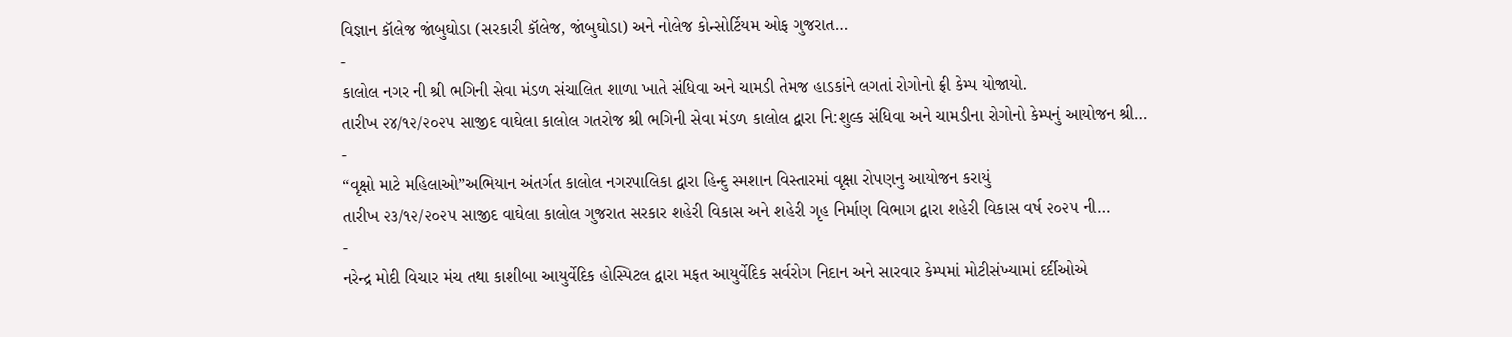વિજ્ઞાન કૉલેજ જાંબુઘોડા (સરકારી કૉલેજ, જાંબુઘોડા) અને નોલેજ કોન્સોર્ટિયમ ઓફ ગુજરાત…
-
કાલોલ નગર ની શ્રી ભગિની સેવા મંડળ સંચાલિત શાળા ખાતે સંધિવા અને ચામડી તેમજ હાડકાંને લગતાં રોગોનો ફ્રી કેમ્પ યોજાયો.
તારીખ ૨૪/૧૨/૨૦૨૫ સાજીદ વાઘેલા કાલોલ ગતરોજ શ્રી ભગિની સેવા મંડળ કાલોલ દ્વારા નિ:શુલ્ક સંધિવા અને ચામડીના રોગોનો કેમ્પનું આયોજન શ્રી…
-
“વૃક્ષો માટે મહિલાઓ”અભિયાન અંતર્ગત કાલોલ નગરપાલિકા દ્વારા હિન્દુ સ્મશાન વિસ્તારમાં વૃક્ષા રોપણનુ આયોજન કરાયું
તારીખ ૨૩/૧૨/૨૦૨૫ સાજીદ વાઘેલા કાલોલ ગુજરાત સરકાર શહેરી વિકાસ અને શહેરી ગૃહ નિર્માણ વિભાગ દ્વારા શહેરી વિકાસ વર્ષ ૨૦૨૫ ની…
-
નરેન્દ્ર મોદી વિચાર મંચ તથા કાશીબા આયુર્વેદિક હોસ્પિટલ દ્વારા મફત આયુર્વેદિક સર્વરોગ નિદાન અને સારવાર કેમ્પમાં મોટીસંખ્યામાં દર્દીઓએ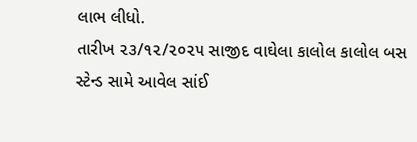લાભ લીધો.
તારીખ ૨૩/૧૨/૨૦૨૫ સાજીદ વાઘેલા કાલોલ કાલોલ બસ સ્ટેન્ડ સામે આવેલ સાંઈ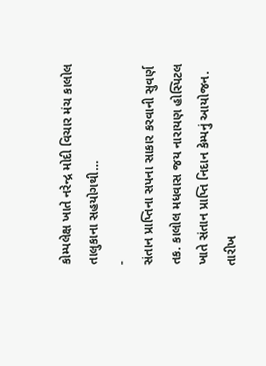કોમ્પલેક્ષ ખાતે નરેન્દ્ર મોદી વિચાર મંચ કાલોલ તાલુકાના સહયોગથી…
-
સંતાન પ્રાપ્તિના સપના સાકાર કરવાની સુવર્ણ તક. કાલોલ મધવાસ જય નારાયણ હોસ્પિટલ ખાતે સંતાન પ્રાપ્તિ નિદાન કેમ્પનું આયોજન.
તારીખ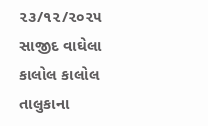૨૩/૧૨/૨૦૨૫ સાજીદ વાઘેલા કાલોલ કાલોલ તાલુકાના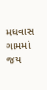મધવાસ ગામમાં જય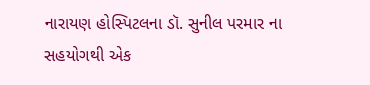નારાયણ હોસ્પિટલના ડૉ. સુનીલ પરમાર ના સહયોગથી એક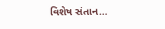વિશેષ સંતાન…